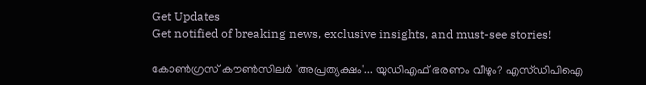Get Updates
Get notified of breaking news, exclusive insights, and must-see stories!

കോണ്‍ഗ്രസ് കൗണ്‍സിലര്‍ 'അപ്രത്യക്ഷം'... യുഡിഎഫ് ഭരണം വീഴും? എസ്ഡിപിഐ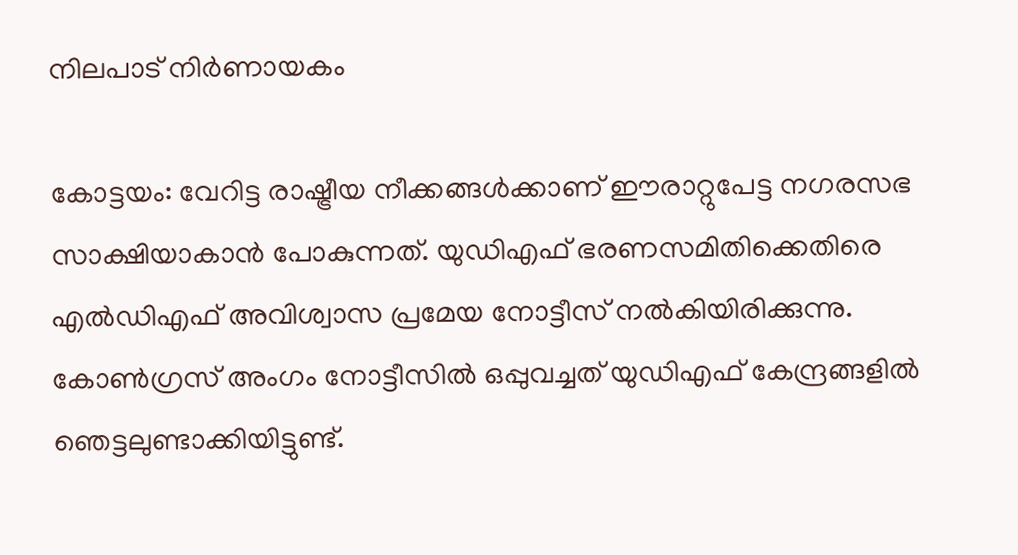നിലപാട് നിര്‍ണായകം

കോട്ടയം: വേറിട്ട രാഷ്ട്രീയ നീക്കങ്ങള്‍ക്കാണ് ഈരാറ്റുപേട്ട നഗരസഭ സാക്ഷിയാകാന്‍ പോകുന്നത്. യുഡിഎഫ് ഭരണസമിതിക്കെതിരെ എല്‍ഡിഎഫ് അവിശ്വാസ പ്രമേയ നോട്ടീസ് നല്‍കിയിരിക്കുന്നു. കോണ്‍ഗ്രസ് അംഗം നോട്ടീസില്‍ ഒപ്പുവച്ചത് യുഡിഎഫ് കേന്ദ്രങ്ങളില്‍ ഞെട്ടലുണ്ടാക്കിയിട്ടുണ്ട്.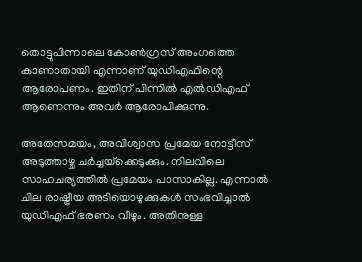തൊട്ടുപിന്നാലെ കോണ്‍ഗ്രസ് അംഗത്തെ കാണാതായി എന്നാണ് യുഡിഎഫിന്റെ ആരോപണം. ഇതിന് പിന്നില്‍ എല്‍ഡിഎഫ് ആണെന്നും അവര്‍ ആരോപിക്കുന്നു.

അതേസമയം, അവിശ്വാസ പ്രമേയ നോട്ടീസ് അടുത്താഴ്ച ചര്‍ച്ചയ്‌ക്കെടുക്കും. നിലവിലെ സാഹചര്യത്തില്‍ പ്രമേയം പാസാകില്ല. എന്നാല്‍ ചില രാഷ്ട്രീയ അടിയൊഴുക്കുകള്‍ സംഭവിച്ചാല്‍ യുഡിഎഫ് ഭരണം വീഴും. അതിനുള്ള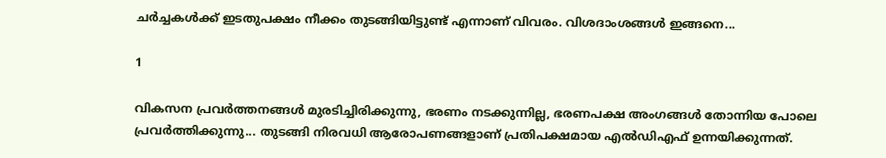ചര്‍ച്ചകള്‍ക്ക് ഇടതുപക്ഷം നീക്കം തുടങ്ങിയിട്ടുണ്ട് എന്നാണ് വിവരം. വിശദാംശങ്ങള്‍ ഇങ്ങനെ...

1

വികസന പ്രവര്‍ത്തനങ്ങള്‍ മുരടിച്ചിരിക്കുന്നു, ഭരണം നടക്കുന്നില്ല, ഭരണപക്ഷ അംഗങ്ങള്‍ തോന്നിയ പോലെ പ്രവര്‍ത്തിക്കുന്നു... തുടങ്ങി നിരവധി ആരോപണങ്ങളാണ് പ്രതിപക്ഷമായ എല്‍ഡിഎഫ് ഉന്നയിക്കുന്നത്.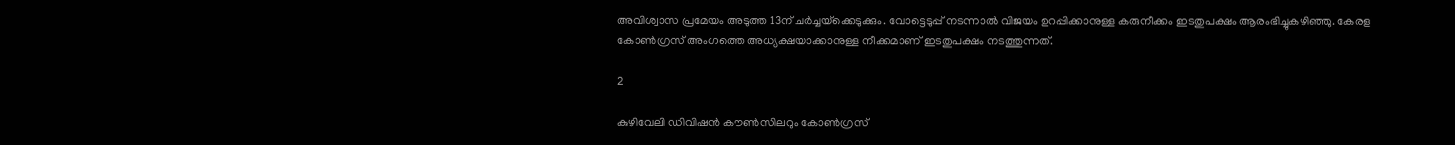അവിശ്വാസ പ്രമേയം അടുത്ത 13ന് ചര്‍ച്ചയ്‌ക്കെടുക്കും. വോട്ടെടുപ്പ് നടന്നാല്‍ വിജയം ഉറപ്പിക്കാനുള്ള കരുനീക്കം ഇടതുപക്ഷം ആരംഭിച്ചുകഴിഞ്ഞു. കേരള കോണ്‍ഗ്രസ് അംഗത്തെ അധ്യക്ഷയാക്കാനുള്ള നീക്കമാണ് ഇടതുപക്ഷം നടത്തുന്നത്.

2

കുഴിവേലി ഡിവിഷന്‍ കൗണ്‍സിലറും കോണ്‍ഗ്രസ്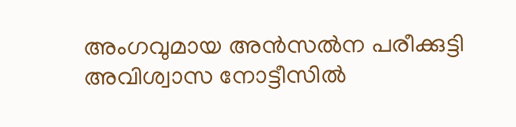അംഗവുമായ അന്‍സല്‍ന പരീക്കുട്ടി അവിശ്വാസ നോട്ടീസില്‍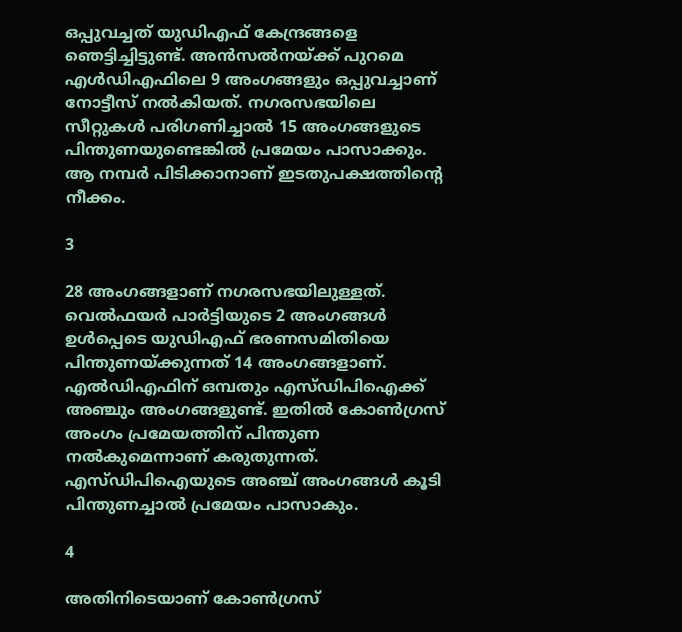ഒപ്പുവച്ചത് യുഡിഎഫ് കേന്ദ്രങ്ങളെ ഞെട്ടിച്ചിട്ടുണ്ട്. അന്‍സല്‍നയ്ക്ക് പുറമെ എള്‍ഡിഎഫിലെ 9 അംഗങ്ങളും ഒപ്പുവച്ചാണ് നോട്ടീസ് നല്‍കിയത്. നഗരസഭയിലെ സീറ്റുകള്‍ പരിഗണിച്ചാല്‍ 15 അംഗങ്ങളുടെ പിന്തുണയുണ്ടെങ്കില്‍ പ്രമേയം പാസാക്കും. ആ നമ്പര്‍ പിടിക്കാനാണ് ഇടതുപക്ഷത്തിന്റെ നീക്കം.

3

28 അംഗങ്ങളാണ് നഗരസഭയിലുള്ളത്. വെല്‍ഫയര്‍ പാര്‍ട്ടിയുടെ 2 അംഗങ്ങള്‍ ഉള്‍പ്പെടെ യുഡിഎഫ് ഭരണസമിതിയെ പിന്തുണയ്ക്കുന്നത് 14 അംഗങ്ങളാണ്. എല്‍ഡിഎഫിന് ഒമ്പതും എസ്ഡിപിഐക്ക് അഞ്ചും അംഗങ്ങളുണ്ട്. ഇതില്‍ കോണ്‍ഗ്രസ് അംഗം പ്രമേയത്തിന് പിന്തുണ നല്‍കുമെന്നാണ് കരുതുന്നത്. എസ്ഡിപിഐയുടെ അഞ്ച് അംഗങ്ങള്‍ കൂടി പിന്തുണച്ചാല്‍ പ്രമേയം പാസാകും.

4

അതിനിടെയാണ് കോണ്‍ഗ്രസ്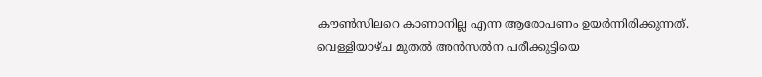കൗണ്‍സിലറെ കാണാനില്ല എന്ന ആരോപണം ഉയര്‍ന്നിരിക്കുന്നത്. വെള്ളിയാഴ്ച മുതല്‍ അന്‍സല്‍ന പരീക്കുട്ടിയെ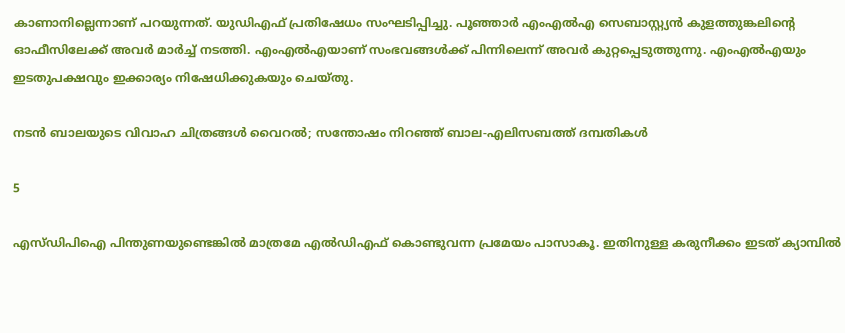കാണാനില്ലെന്നാണ് പറയുന്നത്. യുഡിഎഫ് പ്രതിഷേധം സംഘടിപ്പിച്ചു. പൂഞ്ഞാര്‍ എംഎല്‍എ സെബാസ്റ്റ്യന്‍ കുളത്തുങ്കലിന്റെ ഓഫീസിലേക്ക് അവര്‍ മാര്‍ച്ച് നടത്തി. എംഎല്‍എയാണ് സംഭവങ്ങള്‍ക്ക് പിന്നിലെന്ന് അവര്‍ കുറ്റപ്പെടുത്തുന്നു. എംഎല്‍എയും ഇടതുപക്ഷവും ഇക്കാര്യം നിഷേധിക്കുകയും ചെയ്തു.

നടന്‍ ബാലയുടെ വിവാഹ ചിത്രങ്ങള്‍ വൈറല്‍; സന്തോഷം നിറഞ്ഞ് ബാല-എലിസബത്ത് ദമ്പതികള്‍

5

എസ്ഡിപിഐ പിന്തുണയുണ്ടെങ്കില്‍ മാത്രമേ എല്‍ഡിഎഫ് കൊണ്ടുവന്ന പ്രമേയം പാസാകൂ. ഇതിനുള്ള കരുനീക്കം ഇടത് ക്യാമ്പില്‍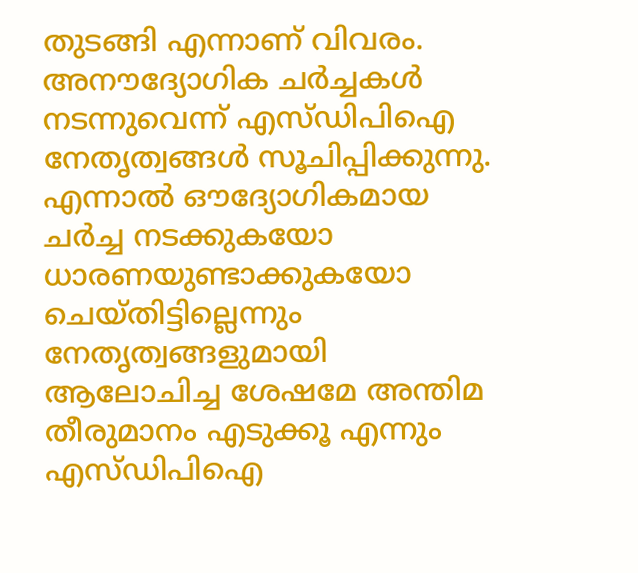തുടങ്ങി എന്നാണ് വിവരം. അനൗദ്യോഗിക ചര്‍ച്ചകള്‍ നടന്നുവെന്ന് എസ്ഡിപിഐ നേതൃത്വങ്ങള്‍ സൂചിപ്പിക്കുന്നു. എന്നാല്‍ ഔദ്യോഗികമായ ചര്‍ച്ച നടക്കുകയോ ധാരണയുണ്ടാക്കുകയോ ചെയ്തിട്ടില്ലെന്നും നേതൃത്വങ്ങളുമായി ആലോചിച്ച ശേഷമേ അന്തിമ തീരുമാനം എടുക്കൂ എന്നും എസ്ഡിപിഐ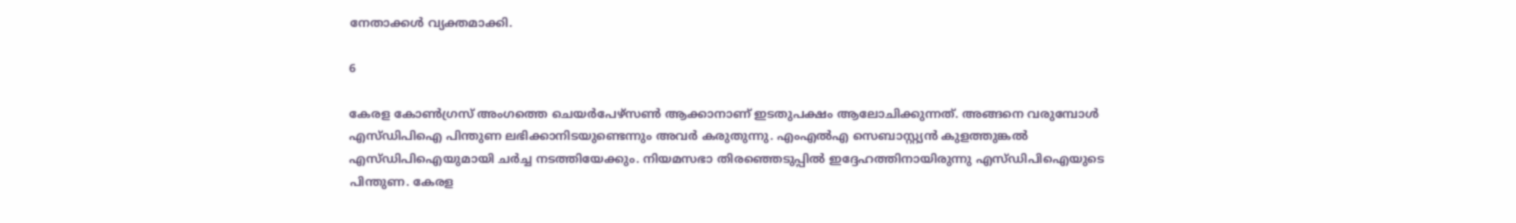നേതാക്കള്‍ വ്യക്തമാക്കി.

6

കേരള കോണ്‍ഗ്രസ് അംഗത്തെ ചെയര്‍പേഴ്‌സണ്‍ ആക്കാനാണ് ഇടതുപക്ഷം ആലോചിക്കുന്നത്. അങ്ങനെ വരുമ്പോള്‍ എസ്ഡിപിഐ പിന്തുണ ലഭിക്കാനിടയുണ്ടെന്നും അവര്‍ കരുതുന്നു. എംഎല്‍എ സെബാസ്റ്റ്യന്‍ കുളത്തുങ്കല്‍ എസ്ഡിപിഐയുമായി ചര്‍ച്ച നടത്തിയേക്കും. നിയമസഭാ തിരഞ്ഞെടുപ്പില്‍ ഇദ്ദേഹത്തിനായിരുന്നു എസ്ഡിപിഐയുടെ പിന്തുണ. കേരള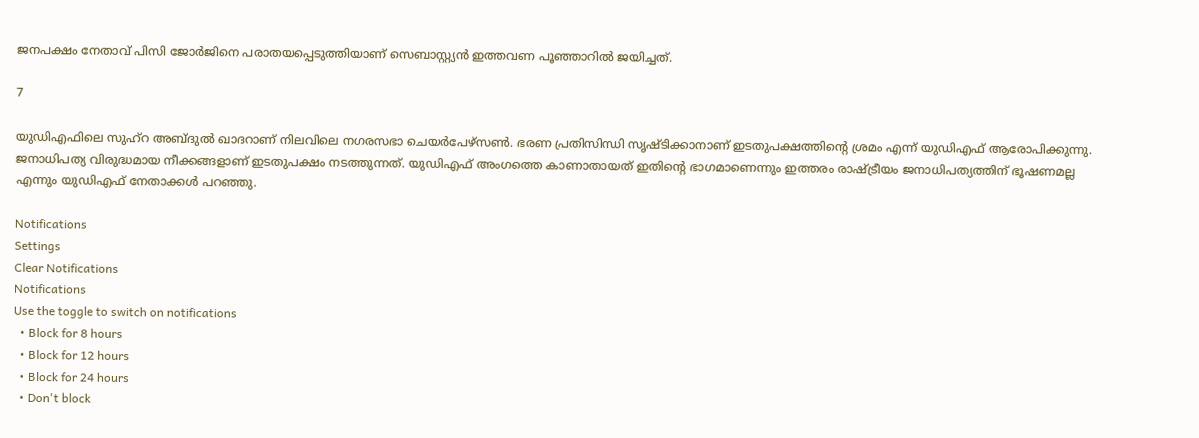ജനപക്ഷം നേതാവ് പിസി ജോര്‍ജിനെ പരാതയപ്പെടുത്തിയാണ് സെബാസ്റ്റ്യന്‍ ഇത്തവണ പൂഞ്ഞാറില്‍ ജയിച്ചത്.

7

യുഡിഎഫിലെ സുഹ്‌റ അബ്ദുല്‍ ഖാദറാണ് നിലവിലെ നഗരസഭാ ചെയര്‍പേഴ്‌സണ്‍. ഭരണ പ്രതിസിന്ധി സൃഷ്ടിക്കാനാണ് ഇടതുപക്ഷത്തിന്റെ ശ്രമം എന്ന് യുഡിഎഫ് ആരോപിക്കുന്നു. ജനാധിപത്യ വിരുദ്ധമായ നീക്കങ്ങളാണ് ഇടതുപക്ഷം നടത്തുന്നത്. യുഡിഎഫ് അംഗത്തെ കാണാതായത് ഇതിന്റെ ഭാഗമാണെന്നും ഇത്തരം രാഷ്ട്രീയം ജനാധിപത്യത്തിന് ഭൂഷണമല്ല എന്നും യുഡിഎഫ് നേതാക്കള്‍ പറഞ്ഞു.

Notifications
Settings
Clear Notifications
Notifications
Use the toggle to switch on notifications
  • Block for 8 hours
  • Block for 12 hours
  • Block for 24 hours
  • Don't block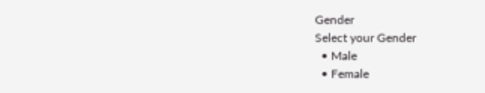Gender
Select your Gender
  • Male
  • Female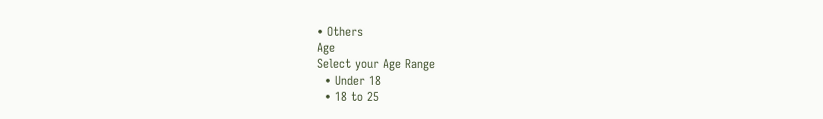• Others
Age
Select your Age Range
  • Under 18
  • 18 to 25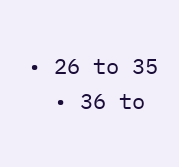• 26 to 35
  • 36 to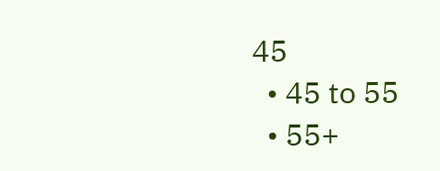45
  • 45 to 55
  • 55+